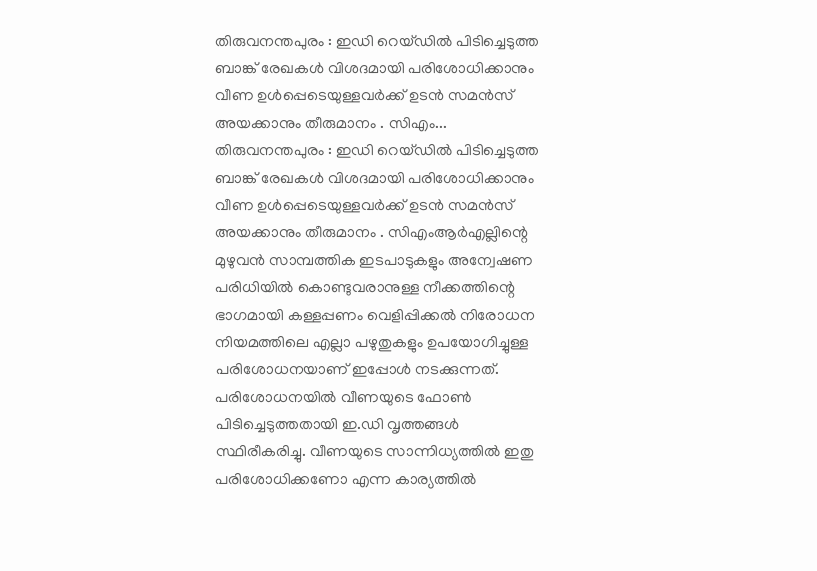തിരുവനന്തപുരം : ഇഡി റെയ്ഡിൽ പിടിച്ചെടുത്ത ബാങ്ക് രേഖകൾ വിശദമായി പരിശോധിക്കാനും വീണ ഉൾപ്പെടെയുള്ളവർക്ക് ഉടൻ സമൻസ് അയക്കാനും തീരുമാനം . സിഎം...
തിരുവനന്തപുരം : ഇഡി റെയ്ഡിൽ പിടിച്ചെടുത്ത ബാങ്ക് രേഖകൾ വിശദമായി പരിശോധിക്കാനും വീണ ഉൾപ്പെടെയുള്ളവർക്ക് ഉടൻ സമൻസ് അയക്കാനും തീരുമാനം . സിഎംആർഎല്ലിന്റെ മുഴുവൻ സാമ്പത്തിക ഇടപാടുകളും അന്വേഷണ പരിധിയിൽ കൊണ്ടുവരാനുള്ള നീക്കത്തിന്റെ ഭാഗമായി കള്ളപ്പണം വെളിപ്പിക്കൽ നിരോധന നിയമത്തിലെ എല്ലാ പഴുതുകളും ഉപയോഗിച്ചുള്ള പരിശോധനയാണ് ഇപ്പോൾ നടക്കുന്നത്.
പരിശോധനയിൽ വീണയുടെ ഫോൺ പിടിച്ചെടുത്തതായി ഇ.ഡി വൃത്തങ്ങൾ സ്ഥിരീകരിച്ചു. വീണയുടെ സാന്നിധ്യത്തിൽ ഇതു പരിശോധിക്കണോ എന്ന കാര്യത്തിൽ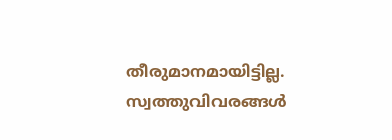തീരുമാനമായിട്ടില്ല. സ്വത്തുവിവരങ്ങൾ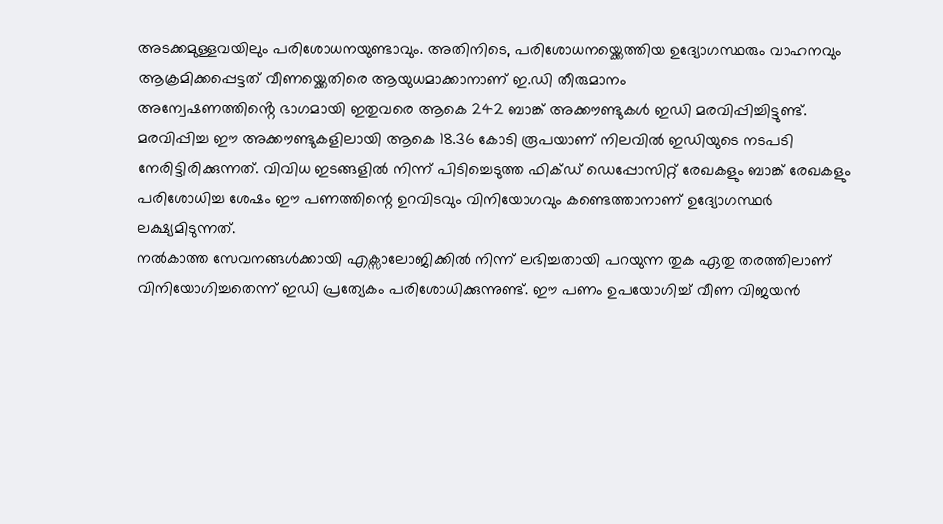അടക്കമുള്ളവയിലും പരിശോധനയുണ്ടാവും. അതിനിടെ, പരിശോധനയ്ക്കെത്തിയ ഉദ്യോഗസ്ഥരും വാഹനവും ആക്രമിക്കപ്പെട്ടത് വീണയ്ക്കെതിരെ ആയുധമാക്കാനാണ് ഇ.ഡി തീരുമാനം
അന്വേഷണത്തിൻ്റെ ഭാഗമായി ഇതുവരെ ആകെ 242 ബാങ്ക് അക്കൗണ്ടുകൾ ഇഡി മരവിപ്പിച്ചിട്ടുണ്ട്. മരവിപ്പിച്ച ഈ അക്കൗണ്ടുകളിലായി ആകെ 18.36 കോടി രൂപയാണ് നിലവിൽ ഇഡിയുടെ നടപടി നേരിട്ടിരിക്കുന്നത്. വിവിധ ഇടങ്ങളിൽ നിന്ന് പിടിച്ചെടുത്ത ഫിക്ഡ് ഡെപ്പോസിറ്റ് രേഖകളും ബാങ്ക് രേഖകളും പരിശോധിച്ച ശേഷം ഈ പണത്തിന്റെ ഉറവിടവും വിനിയോഗവും കണ്ടെത്താനാണ് ഉദ്യോഗസ്ഥർ ലക്ഷ്യമിടുന്നത്.
നൽകാത്ത സേവനങ്ങൾക്കായി എക്സാലോജിക്കിൽ നിന്ന് ലഭിച്ചതായി പറയുന്ന തുക ഏതു തരത്തിലാണ് വിനിയോഗിച്ചതെന്ന് ഇഡി പ്രത്യേകം പരിശോധിക്കുന്നുണ്ട്. ഈ പണം ഉപയോഗിച്ച് വീണ വിജയൻ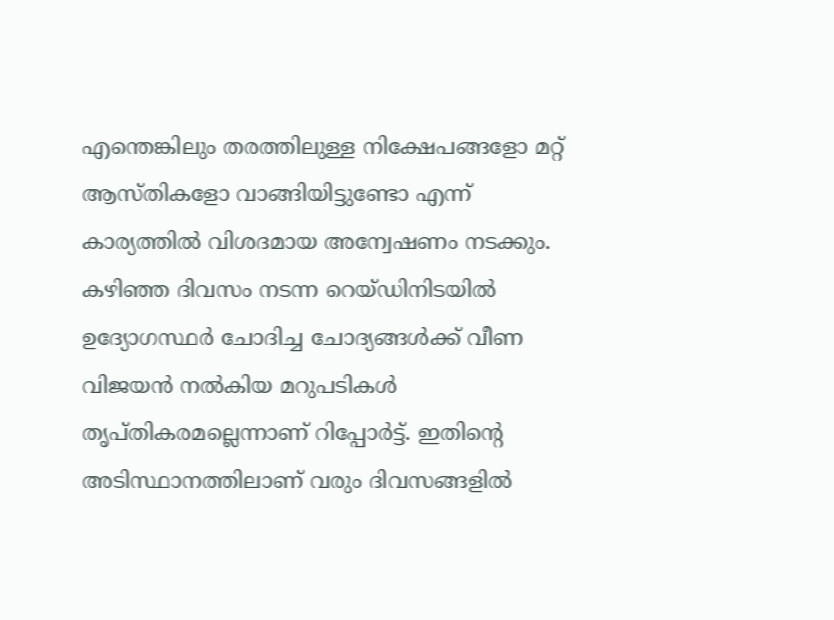എന്തെങ്കിലും തരത്തിലുള്ള നിക്ഷേപങ്ങളോ മറ്റ് ആസ്തികളോ വാങ്ങിയിട്ടുണ്ടോ എന്ന് കാര്യത്തിൽ വിശദമായ അന്വേഷണം നടക്കും.
കഴിഞ്ഞ ദിവസം നടന്ന റെയ്ഡിനിടയിൽ ഉദ്യോഗസ്ഥർ ചോദിച്ച ചോദ്യങ്ങൾക്ക് വീണ വിജയൻ നൽകിയ മറുപടികൾ തൃപ്തികരമല്ലെന്നാണ് റിപ്പോർട്ട്. ഇതിന്റെ അടിസ്ഥാനത്തിലാണ് വരും ദിവസങ്ങളിൽ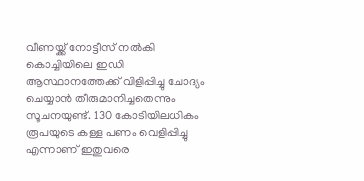വീണയ്ക്ക് നോട്ടീസ് നൽകി കൊച്ചിയിലെ ഇഡി ആസ്ഥാനത്തേക്ക് വിളിപ്പിച്ചു ചോദ്യം ചെയ്യാൻ തീരുമാനിച്ചതെന്നും സൂചനയുണ്ട്. 130 കോടിയിലധികം രൂപയുടെ കള്ള പണം വെളിപ്പിച്ചു എന്നാണ് ഇതുവരെ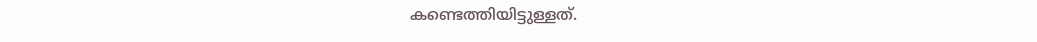കണ്ടെത്തിയിട്ടുള്ളത്.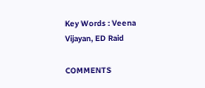Key Words : Veena Vijayan, ED Raid

COMMENTS